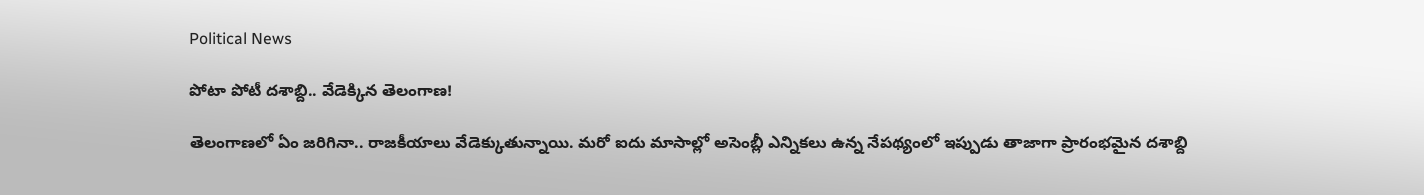Political News

పోటా పోటీ ద‌శాబ్ది.. వేడెక్కిన తెలంగాణ‌!

తెలంగాణ‌లో ఏం జ‌రిగినా.. రాజ‌కీయాలు వేడెక్కుతున్నాయి. మ‌రో ఐదు మాసాల్లో అసెంబ్లీ ఎన్నిక‌లు ఉన్న నేప‌థ్యంలో ఇప్పుడు తాజాగా ప్రారంభ‌మైన ద‌శాబ్ది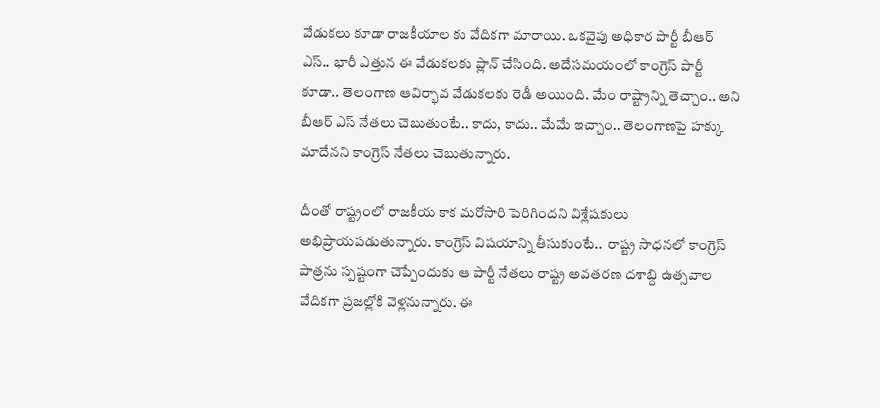వేడుక‌లు కూడా రాజ‌కీయాల కు వేదిక‌గా మారాయి. ఒక‌వైపు అధికార పార్టీ బీఆర్ ఎస్‌.. భారీ ఎత్తున ఈ వేడుక‌ల‌కు ప్లాన్ చేసింది. అదేస‌మ‌యంలో కాంగ్రెస్ పార్టీ కూడా.. తెలంగాణ ఆవిర్భావ వేడుక‌ల‌కు రెడీ అయింది. మేం రాష్ట్రాన్ని తెచ్చాం.. అని బీఆర్ ఎస్ నేత‌లు చెబుతుంటే.. కాదు, కాదు.. మేమే ఇచ్చాం.. తెలంగాణ‌పై హ‌క్కు మాదేన‌ని కాంగ్రెస్ నేత‌లు చెబుతున్నారు.

దీంతో రాష్ట్రంలో రాజ‌కీయ కాక మ‌రోసారి పెరిగింద‌ని విశ్లేష‌కులు అభిప్రాయ‌ప‌డుతున్నారు. కాంగ్రెస్ విష‌యాన్ని తీసుకుంటే..  రాష్ట్ర సాధనలో కాంగ్రెస్‌ పాత్రను స్పష్టంగా చెప్పేందుకు ఆ పార్టీ నేతలు రాష్ట్ర అవతరణ దశాబ్ది ఉత్సవాల వేదికగా ప్రజల్లోకి వెళ్లనున్నారు. ఈ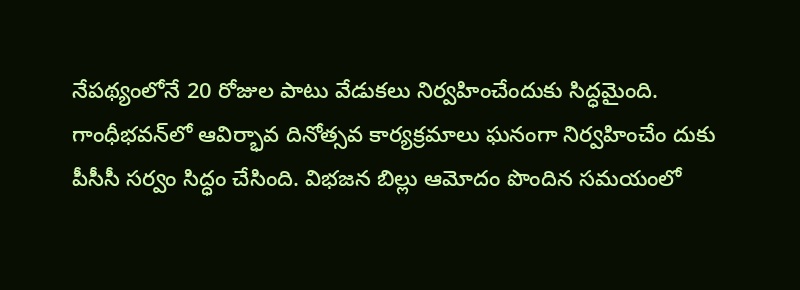నేపథ్యంలోనే 20 రోజుల పాటు వేడుకలు నిర్వహించేందుకు సిద్ధమైంది. గాంధీభవన్‌లో ఆవిర్భావ దినోత్సవ కార్యక్రమాలు ఘనంగా నిర్వహించేం దుకు పీసీసీ సర్వం సిద్ధం చేసింది. విభ‌జ‌న బిల్లు ఆమోదం పొందిన సమయంలో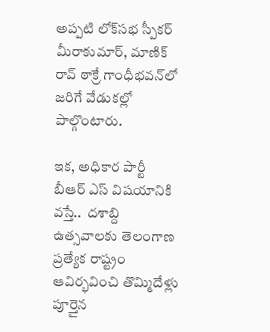అప్పటి లోక్‌సభ స్పీకర్‌ మీరాకుమార్, మాణిక్ రావ్ ఠాక్రే గాంధీభవన్‌లో జరిగే వేడుకల్లో పాల్గొంటారు.

ఇక‌, అధికార పార్టీ బీఆర్ ఎస్ విష‌యానికి వ‌స్తే..  దశాబ్ది ఉత్సవాలకు తెలంగాణ ప్రత్యేక రాష్ట్రం ఆవిర్భవించి తొమ్మిదేళ్లు పూర్తైన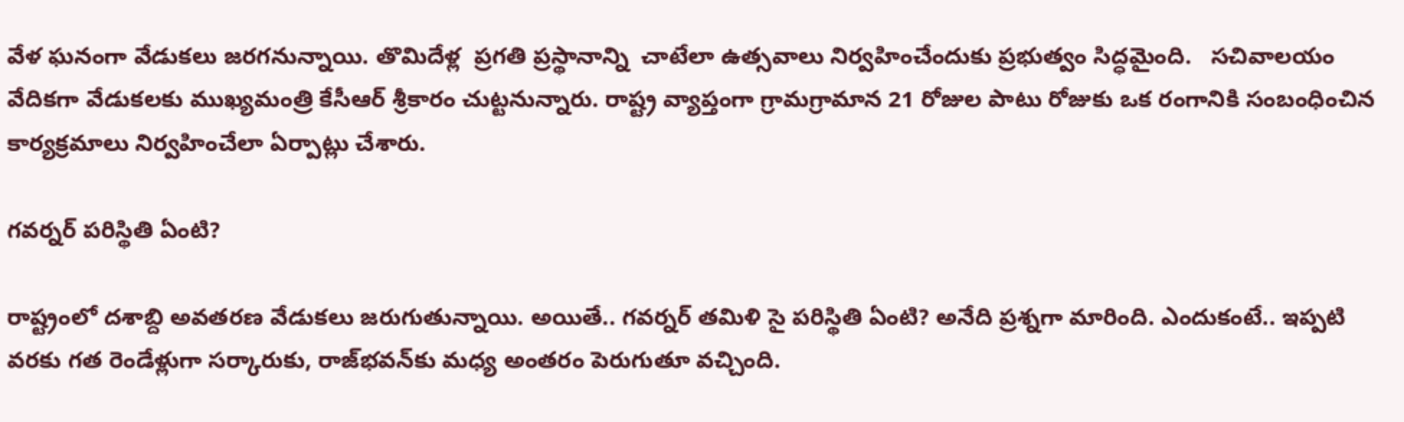వేళ ఘనంగా వేడుకలు జరగనున్నాయి. తొమిదేళ్ల  ప్రగతి ప్రస్థానాన్ని  చాటేలా ఉత్సవాలు నిర్వహించేందుకు ప్రభుత్వం సిద్ధమైంది.   సచివాలయం వేదికగా వేడుకలకు ముఖ్యమంత్రి కేసీఆర్ శ్రీకారం చుట్టనున్నారు. రాష్ట్ర వ్యాప్తంగా గ్రామగ్రామాన 21 రోజుల పాటు రోజుకు ఒక రంగానికి సంబంధించిన కార్యక్రమాలు నిర్వహించేలా ఏర్పాట్లు చేశారు.

గ‌వ‌ర్న‌ర్ ప‌రిస్థితి ఏంటి?

రాష్ట్రంలో ద‌శాబ్ది అవ‌త‌ర‌ణ వేడుక‌లు జ‌రుగుతున్నాయి. అయితే.. గ‌వ‌ర్న‌ర్ త‌మిళి సై ప‌రిస్థితి ఏంటి? అనేది ప్ర‌శ్న‌గా మారింది. ఎందుకంటే.. ఇప్ప‌టి వ‌ర‌కు గ‌త రెండేళ్లుగా స‌ర్కారుకు, రాజ్‌భ‌వ‌న్‌కు మ‌ధ్య అంత‌రం పెరుగుతూ వ‌చ్చింది.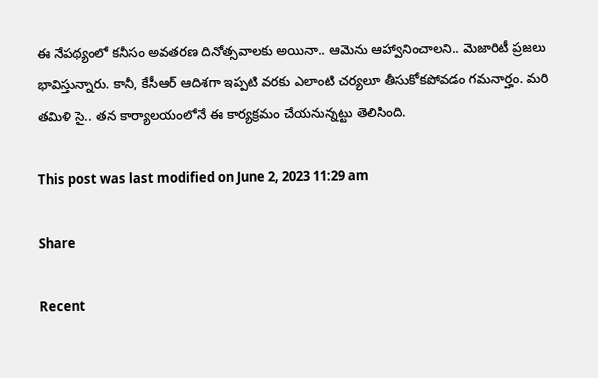ఈ నేప‌థ్యంలో క‌నీసం అవ‌త‌ర‌ణ దినోత్స‌వాల‌కు అయినా.. ఆమెను ఆహ్వానించాల‌ని.. మెజారిటీ ప్ర‌జ‌లు భావిస్తున్నారు. కానీ, కేసీఆర్ ఆదిశ‌గా ఇప్ప‌టి వ‌ర‌కు ఎలాంటి చ‌ర్య‌లూ తీసుకోక‌పోవ‌డం గ‌మ‌నార్హం. మ‌రి త‌మిళి సై.. త‌న కార్యాల‌యంలోనే ఈ కార్య‌క్ర‌మం చేయ‌నున్న‌ట్టు తెలిసింది.

This post was last modified on June 2, 2023 11:29 am

Share

Recent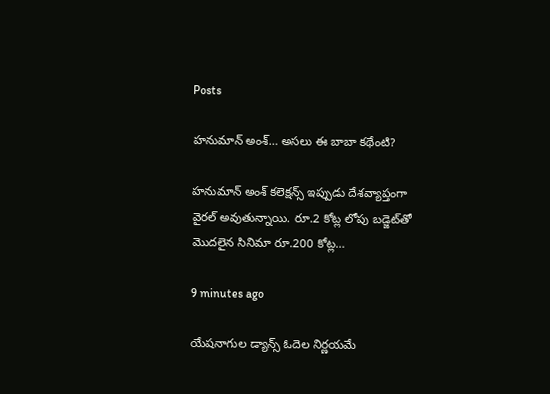Posts

హనుమాన్ అంశ్… అసలు ఈ బాబా కథేంటి?

హనుమాన్ అంశ్ కలెక్షన్స్ ఇప్పుడు దేశవ్యాప్తంగా వైరల్ అవుతున్నాయి. రూ.2 కోట్ల లోపు బడ్జెట్‌తో మొదలైన సినిమా రూ.200 కోట్ల…

9 minutes ago

యేషనాగుల డ్యాన్స్ ఓదెల నిర్ణయమే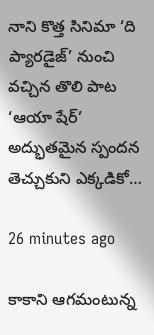నాని కొత్త సినిమా ‘ది ప్యారడైజ్’ నుంచి వచ్చిన తొలి పాట ‘ఆయా షేర్’ అద్భుతమైన స్పందన తెచ్చుకుని ఎక్కడికో…

26 minutes ago

కాకాని ఆగమంటున్న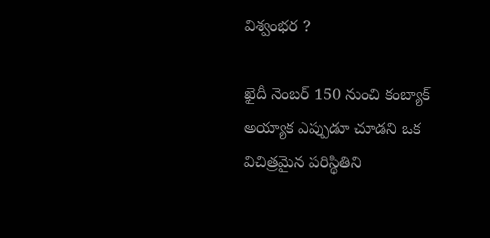విశ్వంభర ?

ఖైదీ నెంబర్ 150 నుంచి కంబ్యాక్ అయ్యాక ఎప్పుడూ చూడని ఒక విచిత్రమైన పరిస్థితిని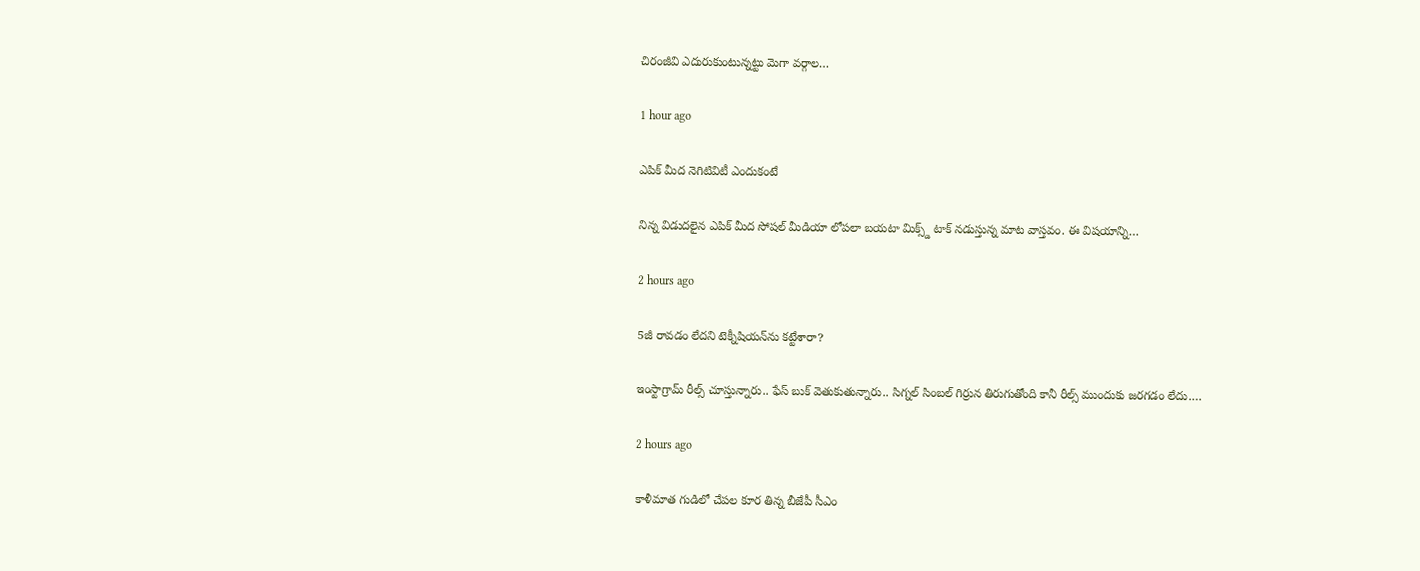చిరంజీవి ఎదురుకుంటున్నట్టు మెగా వర్గాల…

1 hour ago

ఎపిక్ మీద నెగిటివిటీ ఎందుకంటే

నిన్న విడుదలైన ఎపిక్ మీద సోషల్ మీడియా లోపలా బయటా మిక్స్డ్ టాక్ నడుస్తున్న మాట వాస్తవం. ఈ విషయాన్ని…

2 hours ago

5జీ రావడం లేదని టెక్నీషియన్‌ను కట్టేశారా?

ఇంస్టాగ్రామ్ రీల్స్ చూస్తున్నారు.. ఫేస్ బుక్ వెతుకుతున్నారు.. సిగ్నల్ సింబల్ గిర్రున తిరుగుతోంది కానీ రీల్స్ ముందుకు జరగడం లేదు.…

2 hours ago

కాళీమాత గుడిలో చేపల కూర తిన్న బీజేపీ సీఎం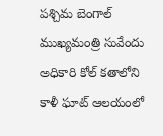పశ్చిమ బెంగాల్ ముఖ్యమంత్రి సువేందు అధికారి కోల్ కతాలోని కాళీ ఘాట్ ఆలయంలో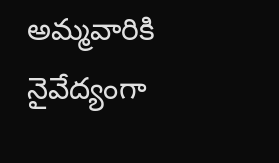అమ్మవారికి నైవేద్యంగా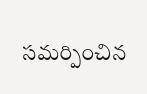సమర్పించిన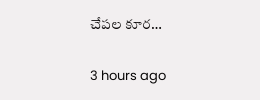చేపల కూర…

3 hours ago